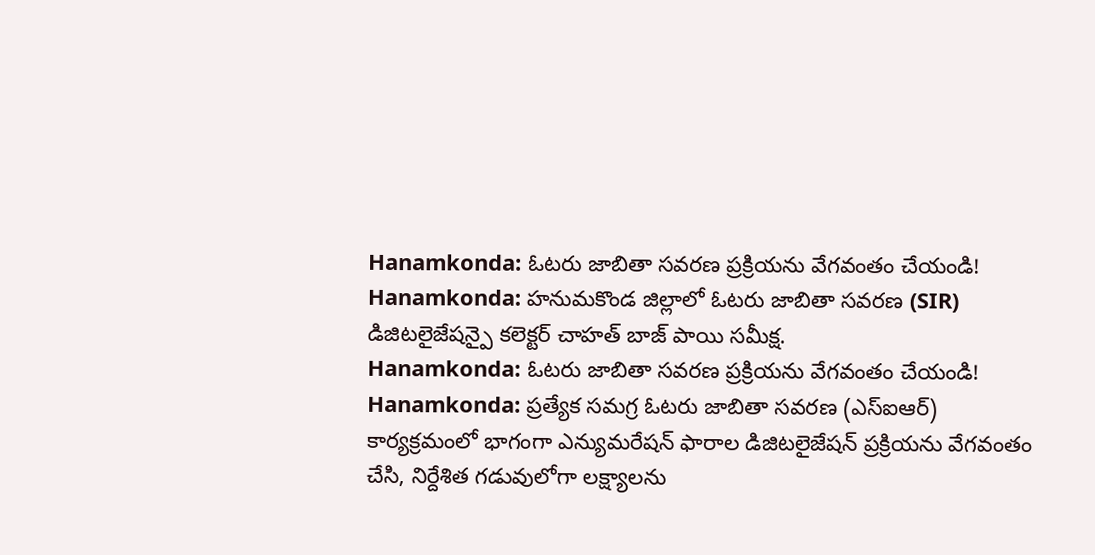Hanamkonda: ఓటరు జాబితా సవరణ ప్రక్రియను వేగవంతం చేయండి!
Hanamkonda: హనుమకొండ జిల్లాలో ఓటరు జాబితా సవరణ (SIR) డిజిటలైజేషన్పై కలెక్టర్ చాహత్ బాజ్ పాయి సమీక్ష.
Hanamkonda: ఓటరు జాబితా సవరణ ప్రక్రియను వేగవంతం చేయండి!
Hanamkonda: ప్రత్యేక సమగ్ర ఓటరు జాబితా సవరణ (ఎస్ఐఆర్) కార్యక్రమంలో భాగంగా ఎన్యుమరేషన్ ఫారాల డిజిటలైజేషన్ ప్రక్రియను వేగవంతం చేసి, నిర్దేశిత గడువులోగా లక్ష్యాలను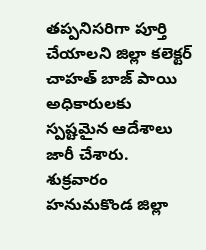తప్పనిసరిగా పూర్తి చేయాలని జిల్లా కలెక్టర్ చాహత్ బాజ్ పాయి అధికారులకు స్పష్టమైన ఆదేశాలు జారీ చేశారు.
శుక్రవారం హనుమకొండ జిల్లా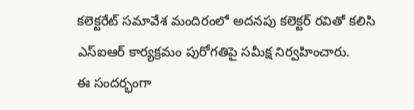కలెక్టరేట్ సమావేశ మందిరంలో అదనపు కలెక్టర్ రవితో కలిసి ఎస్ఐఆర్ కార్యక్రమం పురోగతిపై సమీక్ష నిర్వహించారు.
ఈ సందర్భంగా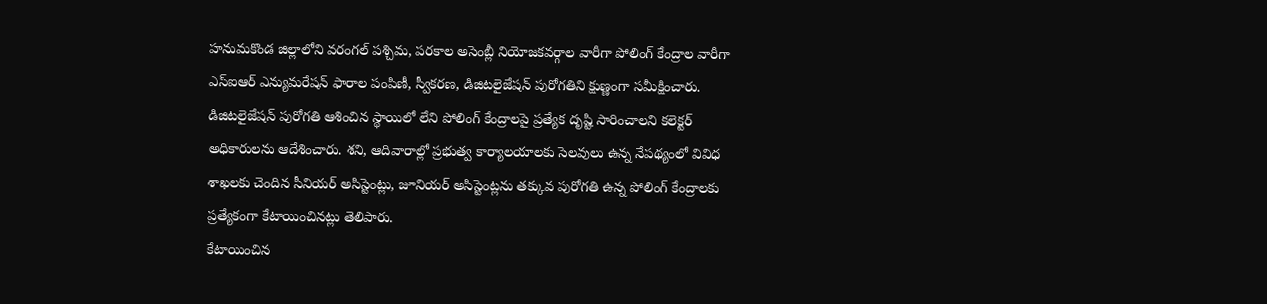హనుమకొండ జిల్లాలోని వరంగల్ పశ్చిమ, పరకాల అసెంబ్లీ నియోజకవర్గాల వారీగా పోలింగ్ కేంద్రాల వారీగా ఎస్ఐఆర్ ఎన్యుమరేషన్ ఫారాల పంపిణీ, స్వీకరణ, డిజిటలైజేషన్ పురోగతిని క్షుణ్ణంగా సమీక్షించారు.
డిజిటలైజేషన్ పురోగతి ఆశించిన స్థాయిలో లేని పోలింగ్ కేంద్రాలపై ప్రత్యేక దృష్టి సారించాలని కలెక్టర్ అధికారులను ఆదేశించారు. శని, ఆదివారాల్లో ప్రభుత్వ కార్యాలయాలకు సెలవులు ఉన్న నేపథ్యంలో వివిధ శాఖలకు చెందిన సీనియర్ అసిస్టెంట్లు, జూనియర్ అసిస్టెంట్లను తక్కువ పురోగతి ఉన్న పోలింగ్ కేంద్రాలకు ప్రత్యేకంగా కేటాయించినట్లు తెలిపారు.
కేటాయించిన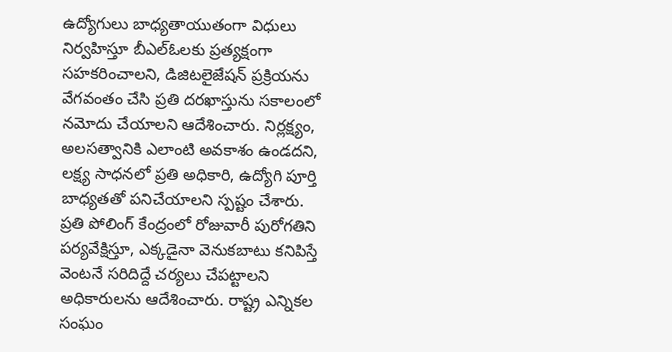ఉద్యోగులు బాధ్యతాయుతంగా విధులు నిర్వహిస్తూ బీఎల్ఓలకు ప్రత్యక్షంగా సహకరించాలని, డిజిటలైజేషన్ ప్రక్రియను వేగవంతం చేసి ప్రతి దరఖాస్తును సకాలంలో నమోదు చేయాలని ఆదేశించారు. నిర్లక్ష్యం, అలసత్వానికి ఎలాంటి అవకాశం ఉండదని, లక్ష్య సాధనలో ప్రతి అధికారి, ఉద్యోగి పూర్తి బాధ్యతతో పనిచేయాలని స్పష్టం చేశారు.
ప్రతి పోలింగ్ కేంద్రంలో రోజువారీ పురోగతిని పర్యవేక్షిస్తూ, ఎక్కడైనా వెనుకబాటు కనిపిస్తే వెంటనే సరిదిద్దే చర్యలు చేపట్టాలని అధికారులను ఆదేశించారు. రాష్ట్ర ఎన్నికల సంఘం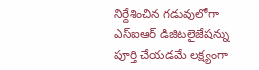నిర్దేశించిన గడువులోగా ఎస్ఐఆర్ డిజిటలైజేషన్ను పూర్తి చేయడమే లక్ష్యంగా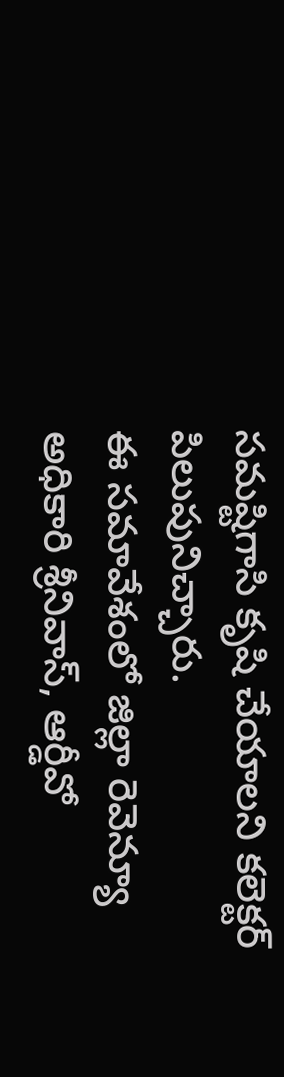సమష్టిగాసి కృషి చేయాలని కలెక్టర్ పిలుపునిచ్చారు.
ఈ సమావేశంలో జిల్లా రెవెన్యూ అధికారి శ్రీనివాస్, ఆర్డీవో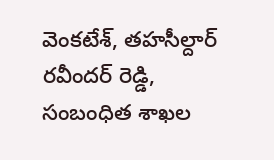వెంకటేశ్, తహసీల్దార్ రవీందర్ రెడ్డి, సంబంధిత శాఖల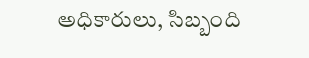అధికారులు, సిబ్బంది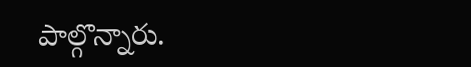పాల్గొన్నారు.